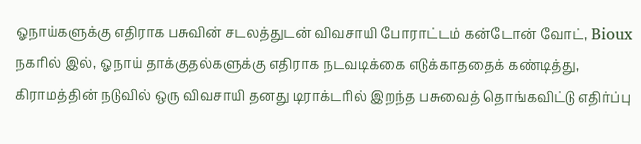ஓநாய்களுக்கு எதிராக பசுவின் சடலத்துடன் விவசாயி போராட்டம் கன்டோன் வோட், Bioux நகரில் இல், ஓநாய் தாக்குதல்களுக்கு எதிராக நடவடிக்கை எடுக்காததைக் கண்டித்து, கிராமத்தின் நடுவில் ஒரு விவசாயி தனது டிராக்டரில் இறந்த பசுவைத் தொங்கவிட்டு எதிர்ப்பு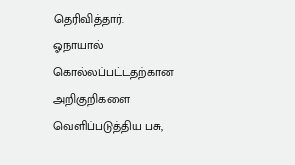தெரிவித்தார்.
ஓநாயால் கொல்லப்பட்டதற்கான அறிகுறிகளை வெளிப்படுத்திய பசு,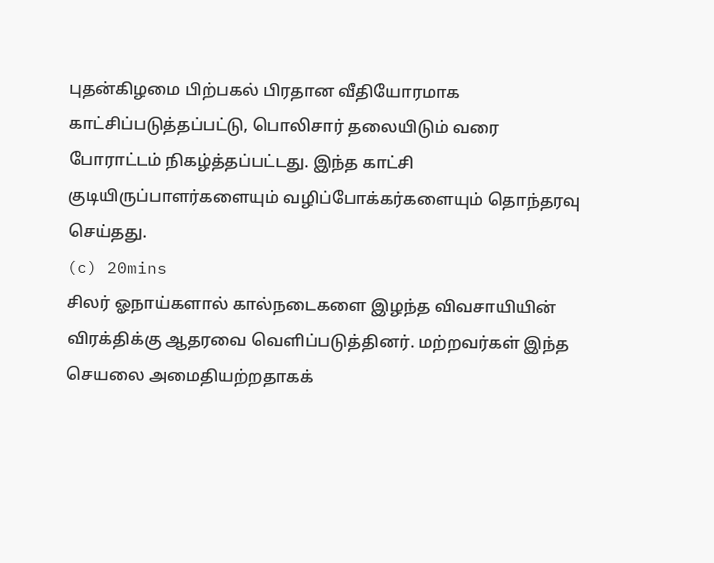புதன்கிழமை பிற்பகல் பிரதான வீதியோரமாக காட்சிப்படுத்தப்பட்டு, பொலிசார் தலையிடும் வரை போராட்டம் நிகழ்த்தப்பட்டது. இந்த காட்சி குடியிருப்பாளர்களையும் வழிப்போக்கர்களையும் தொந்தரவு செய்தது.
(c) 20mins
சிலர் ஓநாய்களால் கால்நடைகளை இழந்த விவசாயியின் விரக்திக்கு ஆதரவை வெளிப்படுத்தினர். மற்றவர்கள் இந்த செயலை அமைதியற்றதாகக்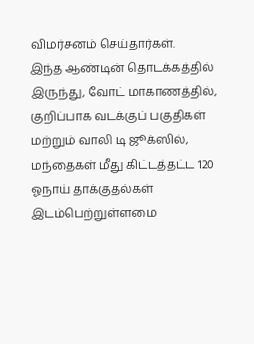விமர்சனம் செய்தார்கள்.
இந்த ஆண்டின் தொடக்கத்தில் இருந்து, வோட் மாகாணத்தில், குறிப்பாக வடக்குப் பகுதிகள் மற்றும் வாலி டி ஜூக்ஸில், மந்தைகள் மீது கிட்டத்தட்ட 120 ஓநாய் தாக்குதல்கள் இடம்பெற்றுள்ளமை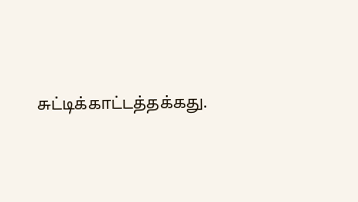சுட்டிக்காட்டத்தக்கது.